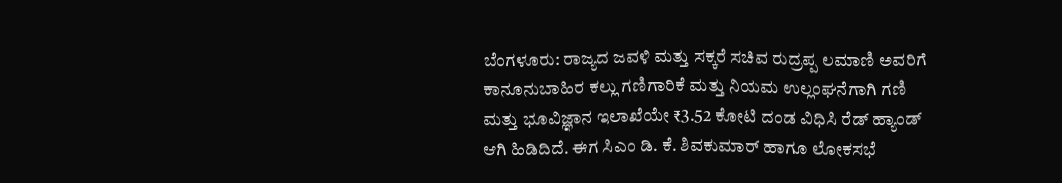ಬೆಂಗಳೂರು: ರಾಜ್ಯದ ಜವಳಿ ಮತ್ತು ಸಕ್ಕರೆ ಸಚಿವ ರುದ್ರಪ್ಪ ಲಮಾಣಿ ಅವರಿಗೆ ಕಾನೂನುಬಾಹಿರ ಕಲ್ಲು ಗಣಿಗಾರಿಕೆ ಮತ್ತು ನಿಯಮ ಉಲ್ಲಂಘನೆಗಾಗಿ ಗಣಿ ಮತ್ತು ಭೂವಿಜ್ಞಾನ ಇಲಾಖೆಯೇ ₹3.52 ಕೋಟಿ ದಂಡ ವಿಧಿಸಿ ರೆಡ್ ಹ್ಯಾಂಡ್ ಆಗಿ ಹಿಡಿದಿದೆ. ಈಗ ಸಿಎಂ ಡಿ. ಕೆ. ಶಿವಕುಮಾರ್ ಹಾಗೂ ಲೋಕಸಭೆ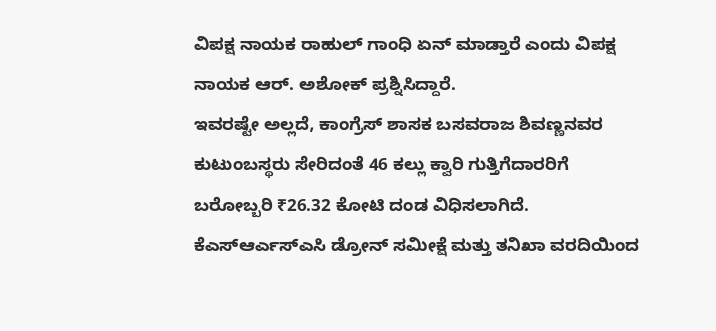ವಿಪಕ್ಷ ನಾಯಕ ರಾಹುಲ್ ಗಾಂಧಿ ಏನ್ ಮಾಡ್ತಾರೆ ಎಂದು ವಿಪಕ್ಷ ನಾಯಕ ಆರ್. ಅಶೋಕ್ ಪ್ರಶ್ನಿಸಿದ್ದಾರೆ.
ಇವರಷ್ಟೇ ಅಲ್ಲದೆ, ಕಾಂಗ್ರೆಸ್ ಶಾಸಕ ಬಸವರಾಜ ಶಿವಣ್ಣನವರ ಕುಟುಂಬಸ್ಥರು ಸೇರಿದಂತೆ 46 ಕಲ್ಲು ಕ್ವಾರಿ ಗುತ್ತಿಗೆದಾರರಿಗೆ ಬರೋಬ್ಬರಿ ₹26.32 ಕೋಟಿ ದಂಡ ವಿಧಿಸಲಾಗಿದೆ. ಕೆಎಸ್ಆರ್ಎಸ್ಎಸಿ ಡ್ರೋನ್ ಸಮೀಕ್ಷೆ ಮತ್ತು ತನಿಖಾ ವರದಿಯಿಂದ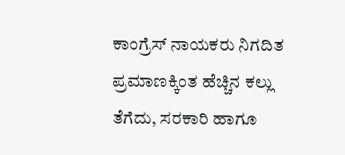ಕಾಂಗ್ರೆಸ್ ನಾಯಕರು ನಿಗದಿತ ಪ್ರಮಾಣಕ್ಕಿಂತ ಹೆಚ್ಚಿನ ಕಲ್ಲು ತೆಗೆದು, ಸರಕಾರಿ ಹಾಗೂ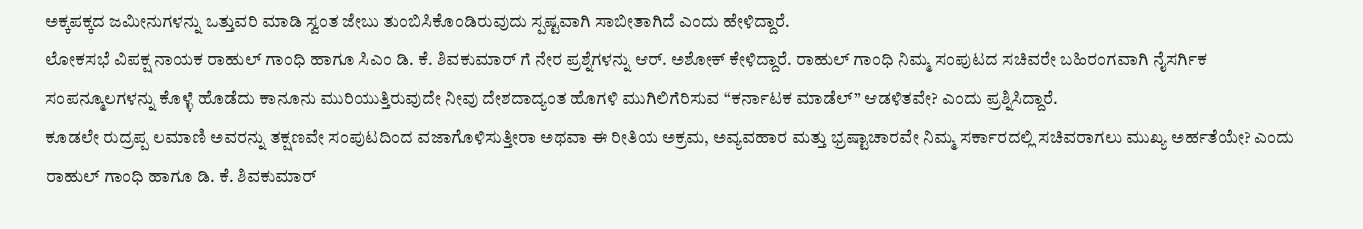ಅಕ್ಕಪಕ್ಕದ ಜಮೀನುಗಳನ್ನು ಒತ್ತುವರಿ ಮಾಡಿ ಸ್ವಂತ ಜೇಬು ತುಂಬಿಸಿಕೊಂಡಿರುವುದು ಸ್ಪಷ್ಟವಾಗಿ ಸಾಬೀತಾಗಿದೆ ಎಂದು ಹೇಳಿದ್ದಾರೆ.
ಲೋಕಸಭೆ ವಿಪಕ್ಷ ನಾಯಕ ರಾಹುಲ್ ಗಾಂಧಿ ಹಾಗೂ ಸಿಎಂ ಡಿ. ಕೆ. ಶಿವಕುಮಾರ್ ಗೆ ನೇರ ಪ್ರಶ್ನೆಗಳನ್ನು ಆರ್. ಅಶೋಕ್ ಕೇಳಿದ್ದಾರೆ. ರಾಹುಲ್ ಗಾಂಧಿ ನಿಮ್ಮ ಸಂಪುಟದ ಸಚಿವರೇ ಬಹಿರಂಗವಾಗಿ ನೈಸರ್ಗಿಕ ಸಂಪನ್ಮೂಲಗಳನ್ನು ಕೊಳ್ಳೆ ಹೊಡೆದು ಕಾನೂನು ಮುರಿಯುತ್ತಿರುವುದೇ ನೀವು ದೇಶದಾದ್ಯಂತ ಹೊಗಳಿ ಮುಗಿಲಿಗೆರಿಸುವ “ಕರ್ನಾಟಕ ಮಾಡೆಲ್” ಆಡಳಿತವೇ? ಎಂದು ಪ್ರಶ್ನಿಸಿದ್ದಾರೆ.
ಕೂಡಲೇ ರುದ್ರಪ್ಪ ಲಮಾಣಿ ಅವರನ್ನು ತಕ್ಷಣವೇ ಸಂಪುಟದಿಂದ ವಜಾಗೊಳಿಸುತ್ತೀರಾ ಅಥವಾ ಈ ರೀತಿಯ ಅಕ್ರಮ, ಅವ್ಯವಹಾರ ಮತ್ತು ಭ್ರಷ್ಟಾಚಾರವೇ ನಿಮ್ಮ ಸರ್ಕಾರದಲ್ಲಿ ಸಚಿವರಾಗಲು ಮುಖ್ಯ ಅರ್ಹತೆಯೇ? ಎಂದು ರಾಹುಲ್ ಗಾಂಧಿ ಹಾಗೂ ಡಿ. ಕೆ. ಶಿವಕುಮಾರ್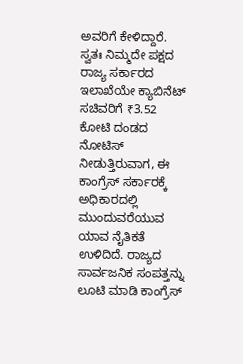ಅವರಿಗೆ ಕೇಳಿದ್ದಾರೆ.
ಸ್ವತಃ ನಿಮ್ಮದೇ ಪಕ್ಷದ ರಾಜ್ಯ ಸರ್ಕಾರದ ಇಲಾಖೆಯೇ ಕ್ಯಾಬಿನೆಟ್ ಸಚಿವರಿಗೆ ₹3.52 ಕೋಟಿ ದಂಡದ ನೋಟಿಸ್ ನೀಡುತ್ತಿರುವಾಗ, ಈ ಕಾಂಗ್ರೆಸ್ ಸರ್ಕಾರಕ್ಕೆ ಅಧಿಕಾರದಲ್ಲಿ ಮುಂದುವರೆಯುವ ಯಾವ ನೈತಿಕತೆ ಉಳಿದಿದೆ. ರಾಜ್ಯದ ಸಾರ್ವಜನಿಕ ಸಂಪತ್ತನ್ನು ಲೂಟಿ ಮಾಡಿ ಕಾಂಗ್ರೆಸ್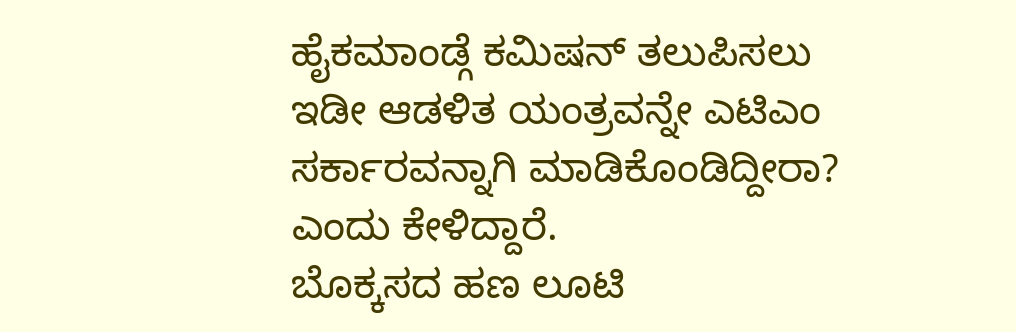ಹೈಕಮಾಂಡ್ಗೆ ಕಮಿಷನ್ ತಲುಪಿಸಲು ಇಡೀ ಆಡಳಿತ ಯಂತ್ರವನ್ನೇ ಎಟಿಎಂ ಸರ್ಕಾರವನ್ನಾಗಿ ಮಾಡಿಕೊಂಡಿದ್ದೀರಾ? ಎಂದು ಕೇಳಿದ್ದಾರೆ.
ಬೊಕ್ಕಸದ ಹಣ ಲೂಟಿ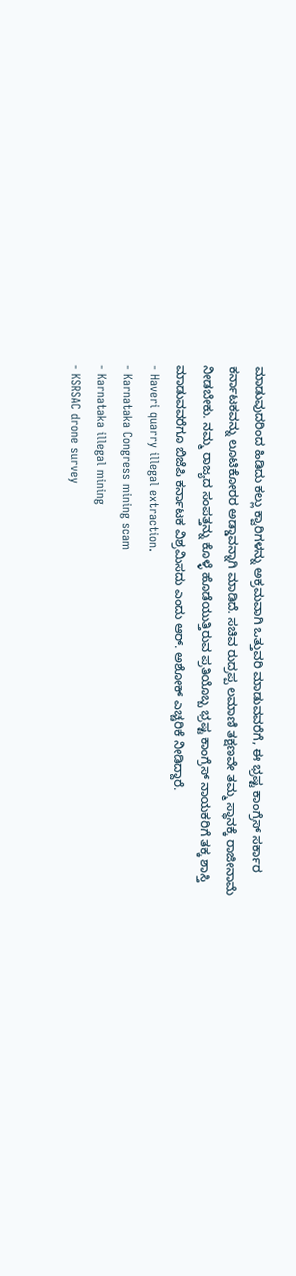ಮಾಡುವುದರಿಂದ ಹಿಡಿದು ಕಲ್ಲು ಕ್ವಾರಿಗಳನ್ನು ಅಕ್ರಮವಾಗಿ ಒತ್ತುವರಿ ಮಾಡುವವರೆಗೆ, ಈ ಭ್ರಷ್ಟ ಕಾಂಗ್ರೆಸ್ ಸರ್ಕಾರ ಕರ್ನಾಟಕವನ್ನು ಲೂಟಿಕೋರರ ಅಡ್ಡಾವನ್ನಾಗಿ ಮಾಡಿದೆ. ಸಚಿವ ರುದ್ರಪ್ಪ ಲಮಾಣಿ ತಕ್ಷಣವೇ ತಮ್ಮ ಸ್ಥಾನಕ್ಕೆ ರಾಜೀನಾಮೆ ನೀಡಬೇಕು. ನಮ್ಮ ರಾಜ್ಯದ ಸಂಪತ್ತನ್ನು ಕೊಳ್ಳೆ ಹೊಡೆಯುತ್ತಿರುವ ಪ್ರತಿಯೊಬ್ಬ ಭ್ರಷ್ಟ ಕಾಂಗ್ರೆಸ್ ನಾಯಕರಿಗೆ ತಕ್ಕ ಶಾಸ್ತಿ ಮಾಡುವವರೆಗೂ ಬಿಜೆಪಿ ಕರ್ನಾಟಕ ವಿಶ್ರಮಿಸದು ಎಂದು ಆರ್. ಅಶೋಕ್ ಎಚ್ಚರಿಕೆ ನೀಡಿದ್ದಾರೆ.
- Haveri quarry illegal extraction.
- Karnataka Congress mining scam
- Karnataka illegal mining
- KSRSAC drone survey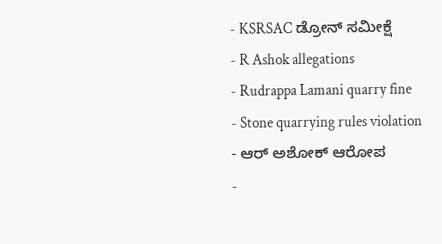- KSRSAC ಡ್ರೋನ್ ಸಮೀಕ್ಷೆ
- R Ashok allegations
- Rudrappa Lamani quarry fine
- Stone quarrying rules violation
- ಆರ್ ಅಶೋಕ್ ಆರೋಪ
-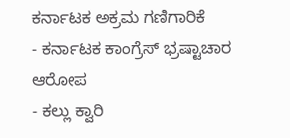ಕರ್ನಾಟಕ ಅಕ್ರಮ ಗಣಿಗಾರಿಕೆ
- ಕರ್ನಾಟಕ ಕಾಂಗ್ರೆಸ್ ಭ್ರಷ್ಟಾಚಾರ ಆರೋಪ
- ಕಲ್ಲು ಕ್ವಾರಿ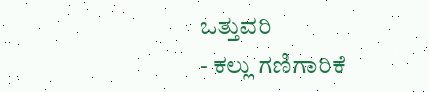ಒತ್ತುವರಿ
- ಕಲ್ಲು ಗಣಿಗಾರಿಕೆ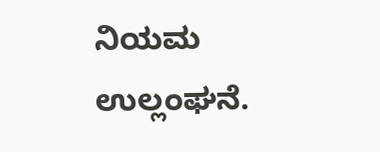ನಿಯಮ ಉಲ್ಲಂಘನೆ.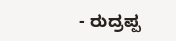- ರುದ್ರಪ್ಪ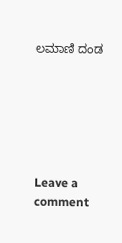ಲಮಾಣಿ ದಂಡ






Leave a comment